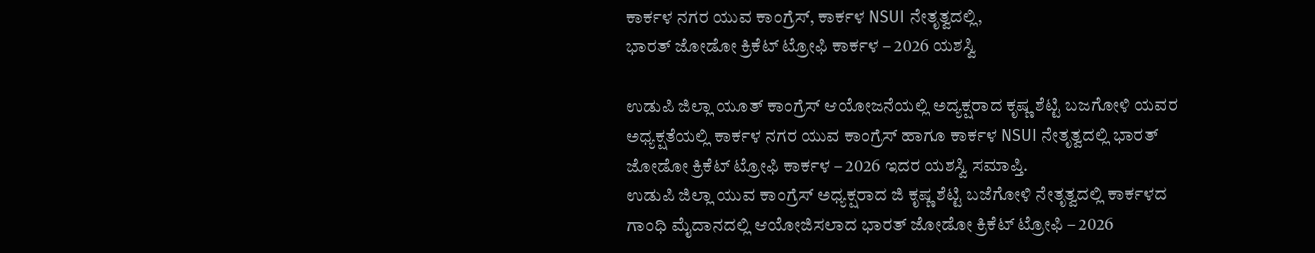ಕಾರ್ಕಳ ನಗರ ಯುವ ಕಾಂಗ್ರೆಸ್, ಕಾರ್ಕಳ NSUI ನೇತೃತ್ವದಲ್ಲಿ,
ಭಾರತ್ ಜೋಡೋ ಕ್ರಿಕೆಟ್ ಟ್ರೋಫಿ ಕಾರ್ಕಳ – 2026 ಯಶಸ್ವಿ

ಉಡುಪಿ ಜಿಲ್ಲಾ ಯೂತ್ ಕಾಂಗ್ರೆಸ್ ಆಯೋಜನೆಯಲ್ಲಿ ಅದ್ಯಕ್ಷರಾದ ಕೃಷ್ಣ ಶೆಟ್ಟಿ ಬಜಗೋಳಿ ಯವರ ಅಧ್ಯಕ್ಷತೆಯಲ್ಲಿ ಕಾರ್ಕಳ ನಗರ ಯುವ ಕಾಂಗ್ರೆಸ್ ಹಾಗೂ ಕಾರ್ಕಳ NSUI ನೇತೃತ್ವದಲ್ಲಿ ಭಾರತ್ ಜೋಡೋ ಕ್ರಿಕೆಟ್ ಟ್ರೋಫಿ ಕಾರ್ಕಳ – 2026 ಇದರ ಯಶಸ್ವಿ ಸಮಾಪ್ತಿ.
ಉಡುಪಿ ಜಿಲ್ಲಾ ಯುವ ಕಾಂಗ್ರೆಸ್ ಅಧ್ಯಕ್ಷರಾದ ಜಿ ಕೃಷ್ಣ ಶೆಟ್ಟಿ ಬಜೆಗೋಳಿ ನೇತೃತ್ವದಲ್ಲಿ ಕಾರ್ಕಳದ ಗಾಂಧಿ ಮೈದಾನದಲ್ಲಿ ಆಯೋಜಿಸಲಾದ ಭಾರತ್ ಜೋಡೋ ಕ್ರಿಕೆಟ್ ಟ್ರೋಫಿ – 2026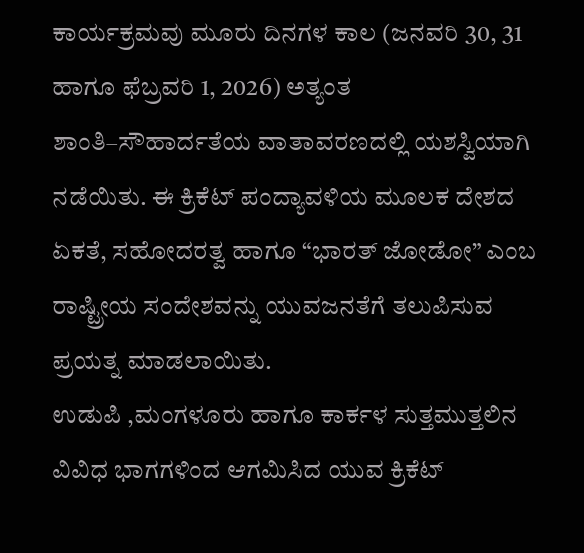ಕಾರ್ಯಕ್ರಮವು ಮೂರು ದಿನಗಳ ಕಾಲ (ಜನವರಿ 30, 31 ಹಾಗೂ ಫೆಬ್ರವರಿ 1, 2026) ಅತ್ಯಂತ ಶಾಂತಿ–ಸೌಹಾರ್ದತೆಯ ವಾತಾವರಣದಲ್ಲಿ ಯಶಸ್ವಿಯಾಗಿ ನಡೆಯಿತು. ಈ ಕ್ರಿಕೆಟ್ ಪಂದ್ಯಾವಳಿಯ ಮೂಲಕ ದೇಶದ ಏಕತೆ, ಸಹೋದರತ್ವ ಹಾಗೂ “ಭಾರತ್ ಜೋಡೋ” ಎಂಬ ರಾಷ್ಟ್ರೀಯ ಸಂದೇಶವನ್ನು ಯುವಜನತೆಗೆ ತಲುಪಿಸುವ ಪ್ರಯತ್ನ ಮಾಡಲಾಯಿತು.
ಉಡುಪಿ ,ಮಂಗಳೂರು ಹಾಗೂ ಕಾರ್ಕಳ ಸುತ್ತಮುತ್ತಲಿನ ವಿವಿಧ ಭಾಗಗಳಿಂದ ಆಗಮಿಸಿದ ಯುವ ಕ್ರಿಕೆಟ್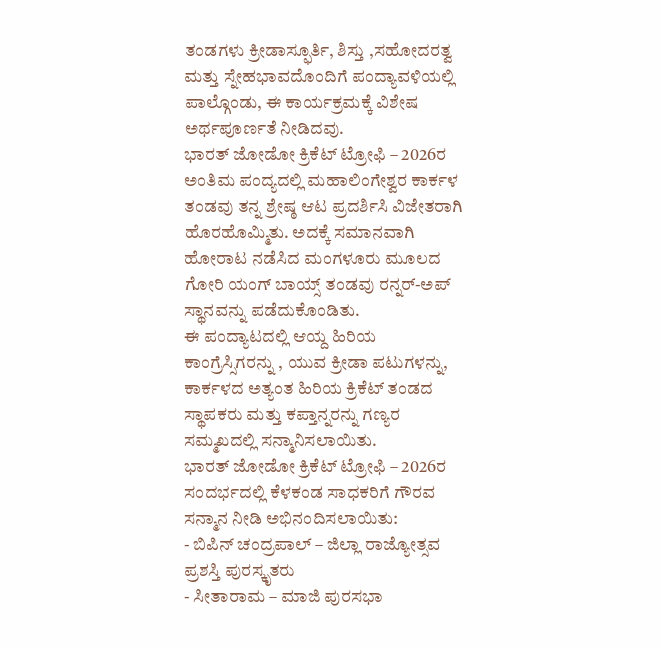ತಂಡಗಳು ಕ್ರೀಡಾಸ್ಫೂರ್ತಿ, ಶಿಸ್ತು ,ಸಹೋದರತ್ವ ಮತ್ತು ಸ್ನೇಹಭಾವದೊಂದಿಗೆ ಪಂದ್ಯಾವಳಿಯಲ್ಲಿ ಪಾಲ್ಗೊಂಡು, ಈ ಕಾರ್ಯಕ್ರಮಕ್ಕೆ ವಿಶೇಷ ಅರ್ಥಪೂರ್ಣತೆ ನೀಡಿದವು.
ಭಾರತ್ ಜೋಡೋ ಕ್ರಿಕೆಟ್ ಟ್ರೋಫಿ – 2026ರ ಅಂತಿಮ ಪಂದ್ಯದಲ್ಲಿ ಮಹಾಲಿಂಗೇಶ್ವರ ಕಾರ್ಕಳ ತಂಡವು ತನ್ನ ಶ್ರೇಷ್ಠ ಆಟ ಪ್ರದರ್ಶಿಸಿ ವಿಜೇತರಾಗಿ ಹೊರಹೊಮ್ಮಿತು. ಅದಕ್ಕೆ ಸಮಾನವಾಗಿ ಹೋರಾಟ ನಡೆಸಿದ ಮಂಗಳೂರು ಮೂಲದ ಗೋರಿ ಯಂಗ್ ಬಾಯ್ಸ್ ತಂಡವು ರನ್ನರ್-ಅಪ್ ಸ್ಥಾನವನ್ನು ಪಡೆದುಕೊಂಡಿತು.
ಈ ಪಂದ್ಯಾಟದಲ್ಲಿ ಆಯ್ದ ಹಿರಿಯ ಕಾಂಗ್ರೆಸ್ಸಿಗರನ್ನು , ಯುವ ಕ್ರೀಡಾ ಪಟುಗಳನ್ನು, ಕಾರ್ಕಳದ ಅತ್ಯಂತ ಹಿರಿಯ ಕ್ರಿಕೆಟ್ ತಂಡದ ಸ್ಥಾಪಕರು ಮತ್ತು ಕಪ್ತಾನ್ನರನ್ನು ಗಣ್ಯರ ಸಮ್ಮಖದಲ್ಲಿ ಸನ್ಮಾನಿಸಲಾಯಿತು.
ಭಾರತ್ ಜೋಡೋ ಕ್ರಿಕೆಟ್ ಟ್ರೋಫಿ – 2026ರ ಸಂದರ್ಭದಲ್ಲಿ ಕೆಳಕಂಡ ಸಾಧಕರಿಗೆ ಗೌರವ ಸನ್ಮಾನ ನೀಡಿ ಅಭಿನಂದಿಸಲಾಯಿತು:
- ಬಿಪಿನ್ ಚಂದ್ರಪಾಲ್ – ಜಿಲ್ಲಾ ರಾಜ್ಯೋತ್ಸವ ಪ್ರಶಸ್ತಿ ಪುರಸ್ಕೃತರು
- ಸೀತಾರಾಮ – ಮಾಜಿ ಪುರಸಭಾ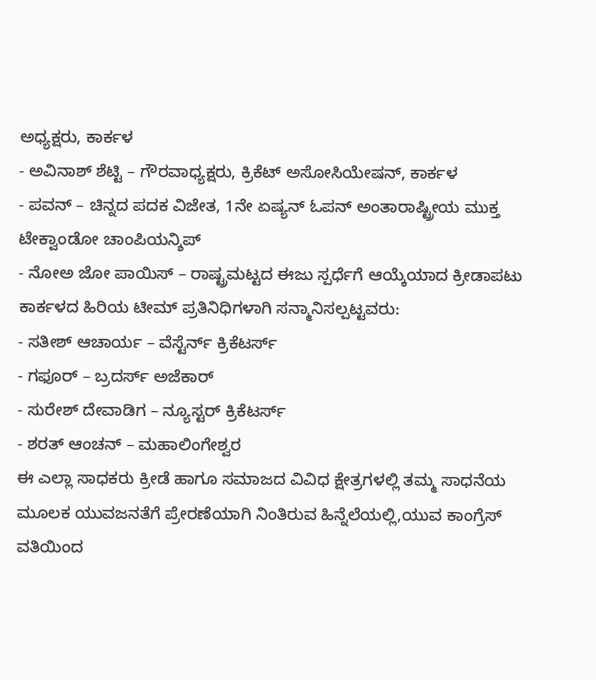ಅಧ್ಯಕ್ಷರು, ಕಾರ್ಕಳ
- ಅವಿನಾಶ್ ಶೆಟ್ಟಿ – ಗೌರವಾಧ್ಯಕ್ಷರು, ಕ್ರಿಕೆಟ್ ಅಸೋಸಿಯೇಷನ್, ಕಾರ್ಕಳ
- ಪವನ್ – ಚಿನ್ನದ ಪದಕ ವಿಜೇತ, 1ನೇ ಏಷ್ಯನ್ ಓಪನ್ ಅಂತಾರಾಷ್ಟ್ರೀಯ ಮುಕ್ತ ಟೇಕ್ವಾಂಡೋ ಚಾಂಪಿಯನ್ಶಿಪ್
- ನೋಅ ಜೋ ಪಾಯಿಸ್ – ರಾಷ್ಟ್ರಮಟ್ಟದ ಈಜು ಸ್ಪರ್ಧೆಗೆ ಆಯ್ಕೆಯಾದ ಕ್ರೀಡಾಪಟು
ಕಾರ್ಕಳದ ಹಿರಿಯ ಟೀಮ್ ಪ್ರತಿನಿಧಿಗಳಾಗಿ ಸನ್ಮಾನಿಸಲ್ಪಟ್ಟವರು:
- ಸತೀಶ್ ಆಚಾರ್ಯ – ವೆಸ್ಟೆರ್ನ್ ಕ್ರಿಕೆಟರ್ಸ್
- ಗಫೂರ್ – ಬ್ರದರ್ಸ್ ಅಜೆಕಾರ್
- ಸುರೇಶ್ ದೇವಾಡಿಗ – ನ್ಯೂಸ್ಟರ್ ಕ್ರಿಕೆಟರ್ಸ್
- ಶರತ್ ಆಂಚನ್ – ಮಹಾಲಿಂಗೇಶ್ವರ
ಈ ಎಲ್ಲಾ ಸಾಧಕರು ಕ್ರೀಡೆ ಹಾಗೂ ಸಮಾಜದ ವಿವಿಧ ಕ್ಷೇತ್ರಗಳಲ್ಲಿ ತಮ್ಮ ಸಾಧನೆಯ ಮೂಲಕ ಯುವಜನತೆಗೆ ಪ್ರೇರಣೆಯಾಗಿ ನಿಂತಿರುವ ಹಿನ್ನೆಲೆಯಲ್ಲಿ,ಯುವ ಕಾಂಗ್ರೆಸ್ ವತಿಯಿಂದ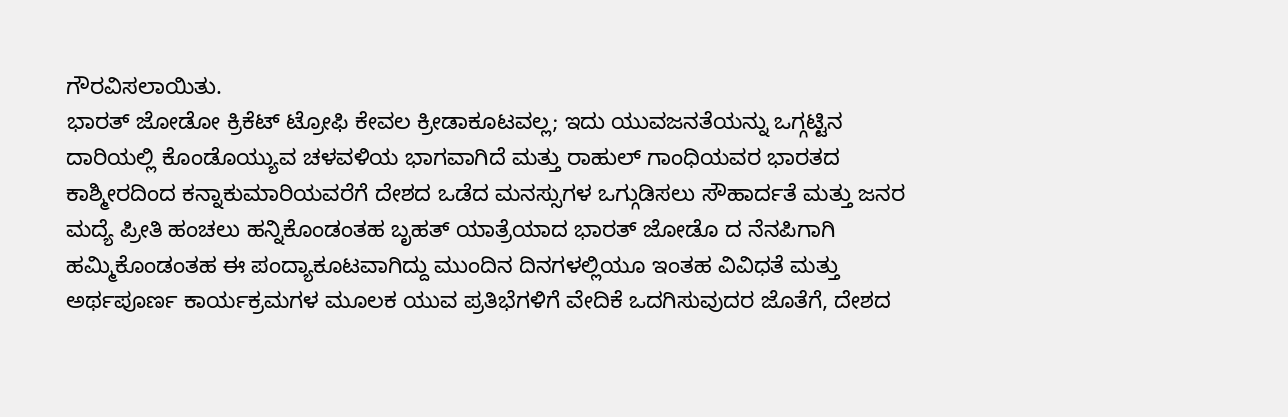ಗೌರವಿಸಲಾಯಿತು.
ಭಾರತ್ ಜೋಡೋ ಕ್ರಿಕೆಟ್ ಟ್ರೋಫಿ ಕೇವಲ ಕ್ರೀಡಾಕೂಟವಲ್ಲ; ಇದು ಯುವಜನತೆಯನ್ನು ಒಗ್ಗಟ್ಟಿನ ದಾರಿಯಲ್ಲಿ ಕೊಂಡೊಯ್ಯುವ ಚಳವಳಿಯ ಭಾಗವಾಗಿದೆ ಮತ್ತು ರಾಹುಲ್ ಗಾಂಧಿಯವರ ಭಾರತದ ಕಾಶ್ಮೀರದಿಂದ ಕನ್ನಾಕುಮಾರಿಯವರೆಗೆ ದೇಶದ ಒಡೆದ ಮನಸ್ಸುಗಳ ಒಗ್ಗುಡಿಸಲು ಸೌಹಾರ್ದತೆ ಮತ್ತು ಜನರ ಮದ್ಯೆ ಪ್ರೀತಿ ಹಂಚಲು ಹನ್ನಿಕೊಂಡಂತಹ ಬೃಹತ್ ಯಾತ್ರೆಯಾದ ಭಾರತ್ ಜೋಡೊ ದ ನೆನಪಿಗಾಗಿ ಹಮ್ಮಿಕೊಂಡಂತಹ ಈ ಪಂದ್ಯಾಕೂಟವಾಗಿದ್ದು ಮುಂದಿನ ದಿನಗಳಲ್ಲಿಯೂ ಇಂತಹ ವಿವಿಧತೆ ಮತ್ತು ಅರ್ಥಪೂರ್ಣ ಕಾರ್ಯಕ್ರಮಗಳ ಮೂಲಕ ಯುವ ಪ್ರತಿಭೆಗಳಿಗೆ ವೇದಿಕೆ ಒದಗಿಸುವುದರ ಜೊತೆಗೆ, ದೇಶದ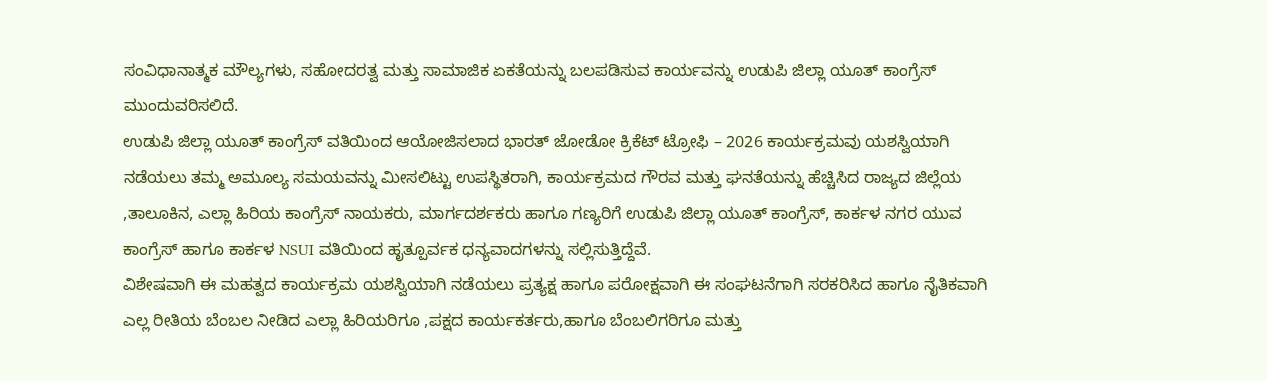ಸಂವಿಧಾನಾತ್ಮಕ ಮೌಲ್ಯಗಳು, ಸಹೋದರತ್ವ ಮತ್ತು ಸಾಮಾಜಿಕ ಏಕತೆಯನ್ನು ಬಲಪಡಿಸುವ ಕಾರ್ಯವನ್ನು ಉಡುಪಿ ಜಿಲ್ಲಾ ಯೂತ್ ಕಾಂಗ್ರೆಸ್ ಮುಂದುವರಿಸಲಿದೆ.
ಉಡುಪಿ ಜಿಲ್ಲಾ ಯೂತ್ ಕಾಂಗ್ರೆಸ್ ವತಿಯಿಂದ ಆಯೋಜಿಸಲಾದ ಭಾರತ್ ಜೋಡೋ ಕ್ರಿಕೆಟ್ ಟ್ರೋಫಿ – 2026 ಕಾರ್ಯಕ್ರಮವು ಯಶಸ್ವಿಯಾಗಿ ನಡೆಯಲು ತಮ್ಮ ಅಮೂಲ್ಯ ಸಮಯವನ್ನು ಮೀಸಲಿಟ್ಟು ಉಪಸ್ಥಿತರಾಗಿ, ಕಾರ್ಯಕ್ರಮದ ಗೌರವ ಮತ್ತು ಘನತೆಯನ್ನು ಹೆಚ್ಚಿಸಿದ ರಾಜ್ಯದ ಜಿಲ್ಲೆಯ ,ತಾಲೂಕಿನ, ಎಲ್ಲಾ ಹಿರಿಯ ಕಾಂಗ್ರೆಸ್ ನಾಯಕರು, ಮಾರ್ಗದರ್ಶಕರು ಹಾಗೂ ಗಣ್ಯರಿಗೆ ಉಡುಪಿ ಜಿಲ್ಲಾ ಯೂತ್ ಕಾಂಗ್ರೆಸ್, ಕಾರ್ಕಳ ನಗರ ಯುವ ಕಾಂಗ್ರೆಸ್ ಹಾಗೂ ಕಾರ್ಕಳ NSUI ವತಿಯಿಂದ ಹೃತ್ಪೂರ್ವಕ ಧನ್ಯವಾದಗಳನ್ನು ಸಲ್ಲಿಸುತ್ತಿದ್ದೆವೆ.
ವಿಶೇಷವಾಗಿ ಈ ಮಹತ್ವದ ಕಾರ್ಯಕ್ರಮ ಯಶಸ್ವಿಯಾಗಿ ನಡೆಯಲು ಪ್ರತ್ಯಕ್ಷ ಹಾಗೂ ಪರೋಕ್ಷವಾಗಿ ಈ ಸಂಘಟನೆಗಾಗಿ ಸರಕರಿಸಿದ ಹಾಗೂ ನೈತಿಕವಾಗಿ ಎಲ್ಲ ರೀತಿಯ ಬೆಂಬಲ ನೀಡಿದ ಎಲ್ಲಾ ಹಿರಿಯರಿಗೂ ,ಪಕ್ಷದ ಕಾರ್ಯಕರ್ತರು,ಹಾಗೂ ಬೆಂಬಲಿಗರಿಗೂ ಮತ್ತು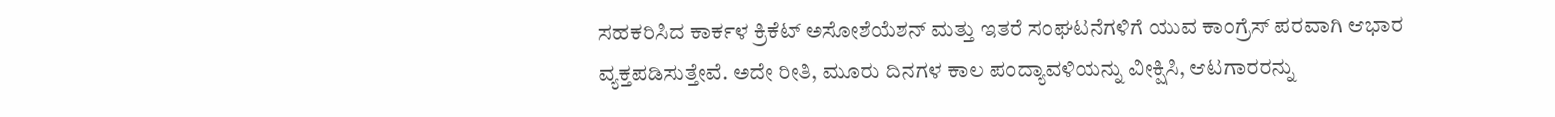ಸಹಕರಿಸಿದ ಕಾರ್ಕಳ ಕ್ರಿಕೆಟ್ ಅಸೋಶೆಯೆಶನ್ ಮತ್ತು ಇತರೆ ಸಂಘಟನೆಗಳಿಗೆ ಯುವ ಕಾಂಗ್ರೆಸ್ ಪರವಾಗಿ ಆಭಾರ ವ್ಯಕ್ತಪಡಿಸುತ್ತೇವೆ. ಅದೇ ರೀತಿ, ಮೂರು ದಿನಗಳ ಕಾಲ ಪಂದ್ಯಾವಳಿಯನ್ನು ವೀಕ್ಷಿಸಿ, ಆಟಗಾರರನ್ನು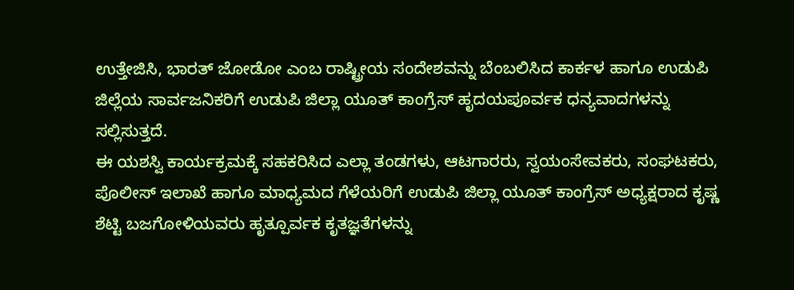ಉತ್ತೇಜಿಸಿ, ಭಾರತ್ ಜೋಡೋ ಎಂಬ ರಾಷ್ಟ್ರೀಯ ಸಂದೇಶವನ್ನು ಬೆಂಬಲಿಸಿದ ಕಾರ್ಕಳ ಹಾಗೂ ಉಡುಪಿ ಜಿಲ್ಲೆಯ ಸಾರ್ವಜನಿಕರಿಗೆ ಉಡುಪಿ ಜಿಲ್ಲಾ ಯೂತ್ ಕಾಂಗ್ರೆಸ್ ಹೃದಯಪೂರ್ವಕ ಧನ್ಯವಾದಗಳನ್ನು ಸಲ್ಲಿಸುತ್ತದೆ.
ಈ ಯಶಸ್ವಿ ಕಾರ್ಯಕ್ರಮಕ್ಕೆ ಸಹಕರಿಸಿದ ಎಲ್ಲಾ ತಂಡಗಳು, ಆಟಗಾರರು, ಸ್ವಯಂಸೇವಕರು, ಸಂಘಟಕರು, ಪೊಲೀಸ್ ಇಲಾಖೆ ಹಾಗೂ ಮಾಧ್ಯಮದ ಗೆಳೆಯರಿಗೆ ಉಡುಪಿ ಜಿಲ್ಲಾ ಯೂತ್ ಕಾಂಗ್ರೆಸ್ ಅಧ್ಯಕ್ಷರಾದ ಕೃಷ್ಣ ಶೆಟ್ಟಿ ಬಜಗೋಳಿಯವರು ಹೃತ್ಪೂರ್ವಕ ಕೃತಜ್ಞತೆಗಳನ್ನು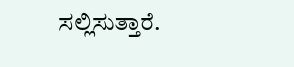ಸಲ್ಲಿಸುತ್ತಾರೆ.